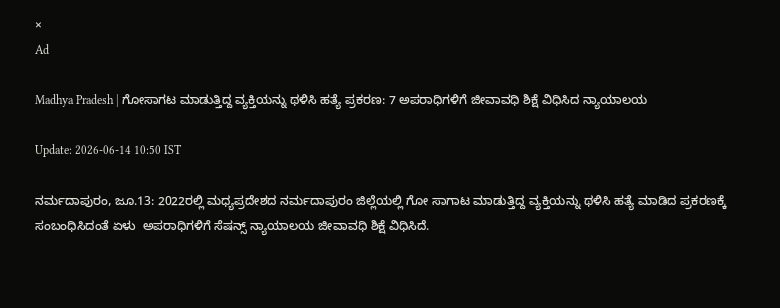×
Ad

Madhya Pradesh | ಗೋಸಾಗಟ ಮಾಡುತ್ತಿದ್ದ ವ್ಯಕ್ತಿಯನ್ನು ಥಳಿಸಿ ಹತ್ಯೆ ಪ್ರಕರಣ: 7 ಅಪರಾಧಿಗಳಿಗೆ ಜೀವಾವಧಿ ಶಿಕ್ಷೆ ವಿಧಿಸಿದ ನ್ಯಾಯಾಲಯ

Update: 2026-06-14 10:50 IST

ನರ್ಮದಾಪುರಂ, ಜೂ.13: 2022ರಲ್ಲಿ ಮಧ್ಯಪ್ರದೇಶದ ನರ್ಮದಾಪುರಂ ಜಿಲ್ಲೆಯಲ್ಲಿ ಗೋ ಸಾಗಾಟ ಮಾಡುತ್ತಿದ್ದ ವ್ಯಕ್ತಿಯನ್ನು ಥಳಿಸಿ ಹತ್ಯೆ ಮಾಡಿದ ಪ್ರಕರಣಕ್ಕೆ ಸಂಬಂಧಿಸಿದಂತೆ ಏಳು  ಅಪರಾಧಿಗಳಿಗೆ ಸೆಷನ್ಸ್ ನ್ಯಾಯಾಲಯ ಜೀವಾವಧಿ ಶಿಕ್ಷೆ ವಿಧಿಸಿದೆ.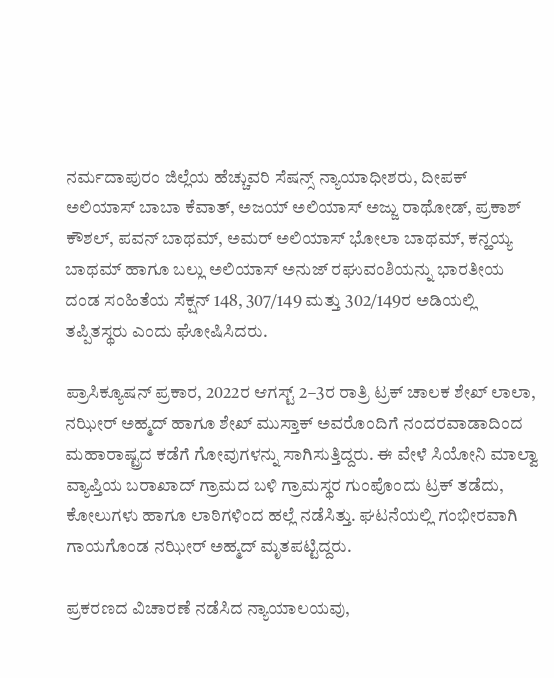ನರ್ಮದಾಪುರಂ ಜಿಲ್ಲೆಯ ಹೆಚ್ಚುವರಿ ಸೆಷನ್ಸ್ ನ್ಯಾಯಾಧೀಶರು, ದೀಪಕ್ ಅಲಿಯಾಸ್ ಬಾಬಾ ಕೆವಾತ್, ಅಜಯ್ ಅಲಿಯಾಸ್ ಅಜ್ಜು ರಾಥೋಡ್, ಪ್ರಕಾಶ್ ಕೌಶಲ್, ಪವನ್ ಬಾಥಮ್, ಅಮರ್ ಅಲಿಯಾಸ್ ಭೋಲಾ ಬಾಥಮ್, ಕನ್ಹಯ್ಯ ಬಾಥಮ್ ಹಾಗೂ ಬಲ್ಲು ಅಲಿಯಾಸ್ ಅನುಜ್ ರಘುವಂಶಿಯನ್ನು ಭಾರತೀಯ ದಂಡ ಸಂಹಿತೆಯ ಸೆಕ್ಷನ್‌ 148, 307/149 ಮತ್ತು 302/149ರ ಅಡಿಯಲ್ಲಿ ತಪ್ಪಿತಸ್ಥರು ಎಂದು ಘೋಷಿಸಿದರು.

ಪ್ರಾಸಿಕ್ಯೂಷನ್‌ ಪ್ರಕಾರ, 2022ರ ಆಗಸ್ಟ್‌ 2–3ರ ರಾತ್ರಿ ಟ್ರಕ್‌ ಚಾಲಕ ಶೇಖ್‌ ಲಾಲಾ, ನಝೀರ್‌ ಅಹ್ಮದ್‌ ಹಾಗೂ ಶೇಖ್‌ ಮುಸ್ತಾಕ್‌ ಅವರೊಂದಿಗೆ ನಂದರವಾಡಾದಿಂದ ಮಹಾರಾಷ್ಟ್ರದ ಕಡೆಗೆ ಗೋವುಗಳನ್ನು ಸಾಗಿಸುತ್ತಿದ್ದರು. ಈ ವೇಳೆ ಸಿಯೋನಿ ಮಾಲ್ವಾ ವ್ಯಾಪ್ತಿಯ ಬರಾಖಾದ್‌ ಗ್ರಾಮದ ಬಳಿ ಗ್ರಾಮಸ್ಥರ ಗುಂಪೊಂದು ಟ್ರಕ್‌ ತಡೆದು, ಕೋಲುಗಳು ಹಾಗೂ ಲಾಠಿಗಳಿಂದ ಹಲ್ಲೆ ನಡೆಸಿತ್ತು. ಘಟನೆಯಲ್ಲಿ ಗಂಭೀರವಾಗಿ ಗಾಯಗೊಂಡ ನಝೀರ್‌ ಅಹ್ಮದ್‌ ಮೃತಪಟ್ಟಿದ್ದರು.

ಪ್ರಕರಣದ ವಿಚಾರಣೆ ನಡೆಸಿದ ನ್ಯಾಯಾಲಯವು,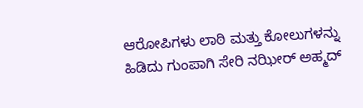ಆರೋಪಿಗಳು ಲಾಠಿ ಮತ್ತು ಕೋಲುಗಳನ್ನು ಹಿಡಿದು ಗುಂಪಾಗಿ ಸೇರಿ ನಝೀರ್ ಅಹ್ಮದ್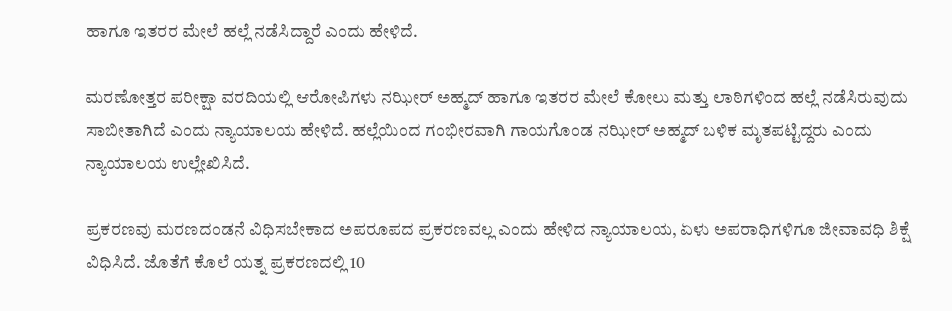ಹಾಗೂ ಇತರರ ಮೇಲೆ ಹಲ್ಲೆ ನಡೆಸಿದ್ದಾರೆ ಎಂದು ಹೇಳಿದೆ.

ಮರಣೋತ್ತರ ಪರೀಕ್ಷಾ ವರದಿಯಲ್ಲಿ ಆರೋಪಿಗಳು ನಝೀರ್ ಅಹ್ಮದ್ ಹಾಗೂ ಇತರರ ಮೇಲೆ ಕೋಲು ಮತ್ತು ಲಾಠಿಗಳಿಂದ ಹಲ್ಲೆ ನಡೆಸಿರುವುದು ಸಾಬೀತಾಗಿದೆ ಎಂದು ನ್ಯಾಯಾಲಯ ಹೇಳಿದೆ. ಹಲ್ಲೆಯಿಂದ ಗಂಭೀರವಾಗಿ ಗಾಯಗೊಂಡ ನಝೀರ್ ಅಹ್ಮದ್ ಬಳಿಕ ಮೃತಪಟ್ಟಿದ್ದರು ಎಂದು ನ್ಯಾಯಾಲಯ ಉಲ್ಲೇಖಿಸಿದೆ.

ಪ್ರಕರಣವು ಮರಣದಂಡನೆ ವಿಧಿಸಬೇಕಾದ ಅಪರೂಪದ ಪ್ರಕರಣವಲ್ಲ ಎಂದು ಹೇಳಿದ ನ್ಯಾಯಾಲಯ, ಏಳು ಅಪರಾಧಿಗಳಿಗೂ ಜೀವಾವಧಿ ಶಿಕ್ಷೆ ವಿಧಿಸಿದೆ. ಜೊತೆಗೆ ಕೊಲೆ ಯತ್ನ ಪ್ರಕರಣದಲ್ಲಿ 10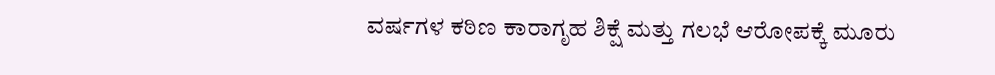ವರ್ಷಗಳ ಕಠಿಣ ಕಾರಾಗೃಹ ಶಿಕ್ಷೆ ಮತ್ತು ಗಲಭೆ ಆರೋಪಕ್ಕೆ ಮೂರು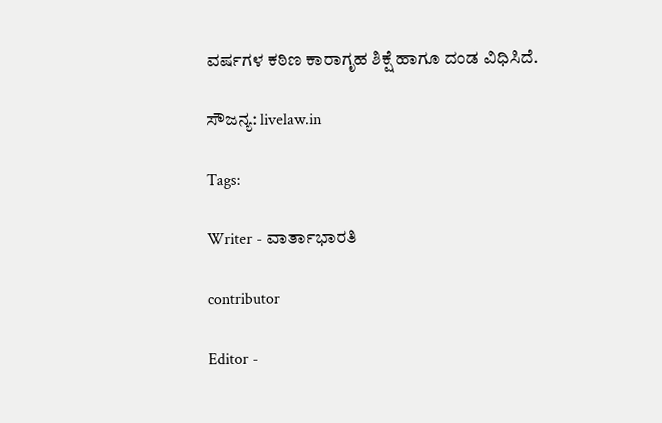ವರ್ಷಗಳ ಕಠಿಣ ಕಾರಾಗೃಹ ಶಿಕ್ಷೆ ಹಾಗೂ ದಂಡ ವಿಧಿಸಿದೆ.

ಸೌಜನ್ಯ: livelaw.in

Tags:

Writer - ವಾರ್ತಾಭಾರತಿ

contributor

Editor -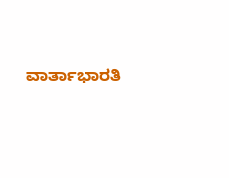ವಾರ್ತಾಭಾರತಿ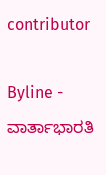contributor

Byline - ವಾರ್ತಾಭಾರತಿ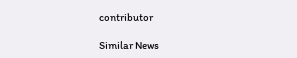contributor

Similar News